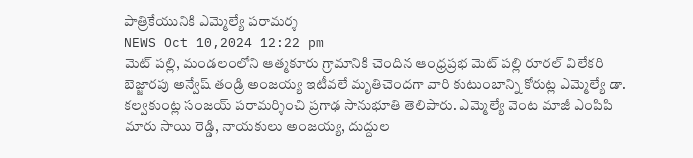పాత్రికేయునికి ఎమ్మెల్యే పరామర్శ
NEWS Oct 10,2024 12:22 pm
మెట్ పల్లి, మండలంలోని ఆత్మకూరు గ్రామానికి చెందిన ఆంధ్రప్రభ మెట్ పల్లి రూరల్ విలేకరి బెజ్జారపు అన్వేష్ తండ్రి అంజయ్య ఇటీవలే మృతిచెందగా వారి కుటుంబాన్ని కోరుట్ల ఎమ్మెల్యే డా. కల్వకుంట్ల సంజయ్ పరామర్శించి ప్రగాఢ సానుభూతి తెలిపారు. ఎమ్మెల్యే వెంట మాజీ ఎంపిపి మారు సాయి రెడ్డి, నాయకులు అంజయ్య, దుద్దుల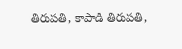తిరుపతి, కాపాడి తిరుపతి,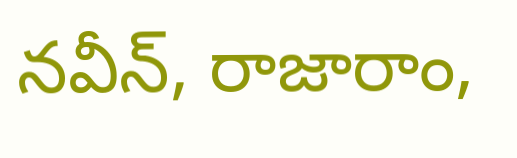నవీన్, రాజారాం,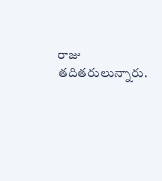రాజు తదితరులున్నారు.